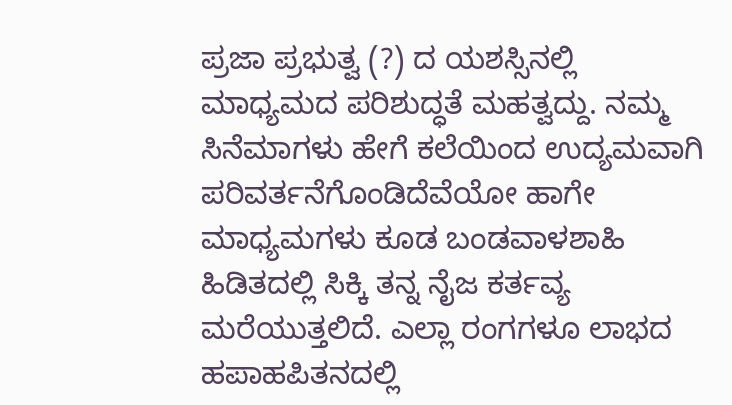ಪ್ರಜಾ ಪ್ರಭುತ್ವ (?) ದ ಯಶಸ್ಸಿನಲ್ಲಿ ಮಾಧ್ಯಮದ ಪರಿಶುದ್ಧತೆ ಮಹತ್ವದ್ದು. ನಮ್ಮ ಸಿನೆಮಾಗಳು ಹೇಗೆ ಕಲೆಯಿಂದ ಉದ್ಯಮವಾಗಿ ಪರಿವರ್ತನೆಗೊಂಡಿದೆವೆಯೋ ಹಾಗೇ ಮಾಧ್ಯಮಗಳು ಕೂಡ ಬಂಡವಾಳಶಾಹಿ ಹಿಡಿತದಲ್ಲಿ ಸಿಕ್ಕಿ ತನ್ನ ನೈಜ ಕರ್ತವ್ಯ ಮರೆಯುತ್ತಲಿದೆ. ಎಲ್ಲಾ ರಂಗಗಳೂ ಲಾಭದ ಹಪಾಹಪಿತನದಲ್ಲಿ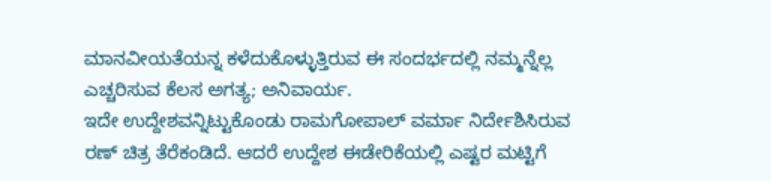ಮಾನವೀಯತೆಯನ್ನ ಕಳೆದುಕೊಳ್ಳುತ್ತಿರುವ ಈ ಸಂದರ್ಭದಲ್ಲಿ ನಮ್ಮನ್ನೆಲ್ಲ ಎಚ್ಚರಿಸುವ ಕೆಲಸ ಅಗತ್ಯ; ಅನಿವಾರ್ಯ.
ಇದೇ ಉದ್ದೇಶವನ್ನಿಟ್ಟುಕೊಂಡು ರಾಮಗೋಪಾಲ್ ವರ್ಮಾ ನಿರ್ದೇಶಿಸಿರುವ ರಣ್ ಚಿತ್ರ ತೆರೆಕಂಡಿದೆ. ಆದರೆ ಉದ್ದೇಶ ಈಡೇರಿಕೆಯಲ್ಲಿ ಎಷ್ಟರ ಮಟ್ಟಿಗೆ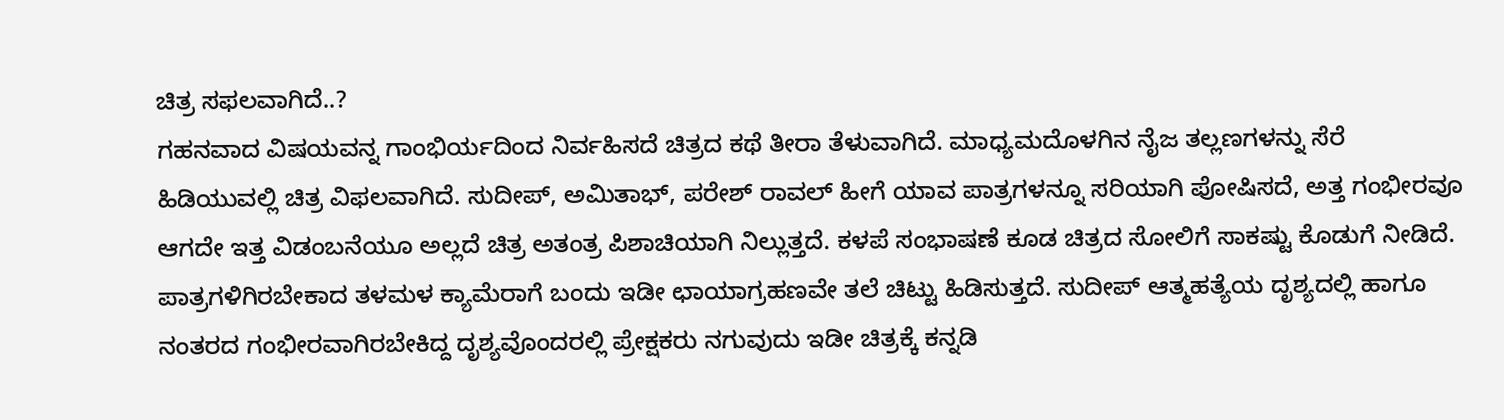ಚಿತ್ರ ಸಫಲವಾಗಿದೆ..?
ಗಹನವಾದ ವಿಷಯವನ್ನ ಗಾಂಭಿರ್ಯದಿಂದ ನಿರ್ವಹಿಸದೆ ಚಿತ್ರದ ಕಥೆ ತೀರಾ ತೆಳುವಾಗಿದೆ. ಮಾಧ್ಯಮದೊಳಗಿನ ನೈಜ ತಲ್ಲಣಗಳನ್ನು ಸೆರೆ ಹಿಡಿಯುವಲ್ಲಿ ಚಿತ್ರ ವಿಫಲವಾಗಿದೆ. ಸುದೀಪ್, ಅಮಿತಾಭ್, ಪರೇಶ್ ರಾವಲ್ ಹೀಗೆ ಯಾವ ಪಾತ್ರಗಳನ್ನೂ ಸರಿಯಾಗಿ ಪೋಷಿಸದೆ, ಅತ್ತ ಗಂಭೀರವೂ ಆಗದೇ ಇತ್ತ ವಿಡಂಬನೆಯೂ ಅಲ್ಲದೆ ಚಿತ್ರ ಅತಂತ್ರ ಪಿಶಾಚಿಯಾಗಿ ನಿಲ್ಲುತ್ತದೆ. ಕಳಪೆ ಸಂಭಾಷಣೆ ಕೂಡ ಚಿತ್ರದ ಸೋಲಿಗೆ ಸಾಕಷ್ಟು ಕೊಡುಗೆ ನೀಡಿದೆ.
ಪಾತ್ರಗಳಿಗಿರಬೇಕಾದ ತಳಮಳ ಕ್ಯಾಮೆರಾಗೆ ಬಂದು ಇಡೀ ಛಾಯಾಗ್ರಹಣವೇ ತಲೆ ಚಿಟ್ಟು ಹಿಡಿಸುತ್ತದೆ. ಸುದೀಪ್ ಆತ್ಮಹತ್ಯೆಯ ದೃಶ್ಯದಲ್ಲಿ ಹಾಗೂ ನಂತರದ ಗಂಭೀರವಾಗಿರಬೇಕಿದ್ದ ದೃಶ್ಯವೊಂದರಲ್ಲಿ ಪ್ರೇಕ್ಷಕರು ನಗುವುದು ಇಡೀ ಚಿತ್ರಕ್ಕೆ ಕನ್ನಡಿ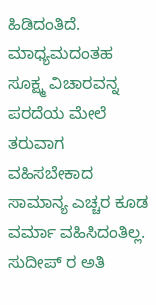ಹಿಡಿದಂತಿದೆ.
ಮಾಧ್ಯಮದಂತಹ ಸೂಕ್ಷ್ಮ ವಿಚಾರವನ್ನ ಪರದೆಯ ಮೇಲೆ ತರುವಾಗ ವಹಿಸಬೇಕಾದ ಸಾಮಾನ್ಯ ಎಚ್ಚರ ಕೂಡ ವರ್ಮಾ ವಹಿಸಿದಂತಿಲ್ಲ.
ಸುದೀಪ್ ರ ಅತಿ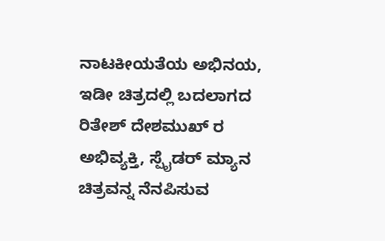ನಾಟಕೀಯತೆಯ ಅಭಿನಯ, ಇಡೀ ಚಿತ್ರದಲ್ಲಿ ಬದಲಾಗದ ರಿತೇಶ್ ದೇಶಮುಖ್ ರ ಅಭಿವ್ಯಕ್ತಿ, ಸ್ಪೈಡರ್ ಮ್ಯಾನ ಚಿತ್ರವನ್ನ ನೆನಪಿಸುವ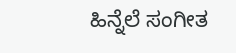ಹಿನ್ನೆಲೆ ಸಂಗೀತ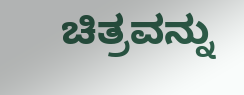ಚಿತ್ರವನ್ನು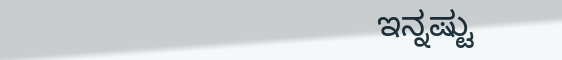ಇನ್ನಷ್ಟು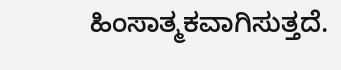ಹಿಂಸಾತ್ಮಕವಾಗಿಸುತ್ತದೆ.